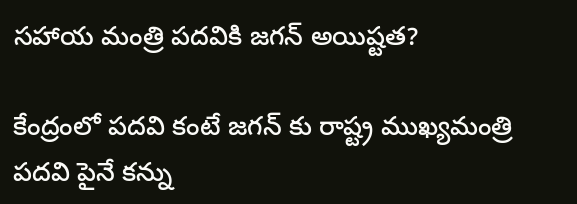సహాయ మంత్రి పదవికి జగన్ అయిష్టత?

కేంద్రంలో పదవి కంటే జగన్ కు రాష్ట్ర ముఖ్యమంత్రి పదవి పైనే కన్ను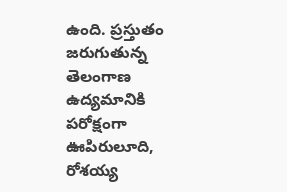ఉంది. ప్రస్తుతం జరుగుతున్న తెలంగాణ ఉద్యమానికి పరోక్షంగా ఊపిరులూది, రోశయ్య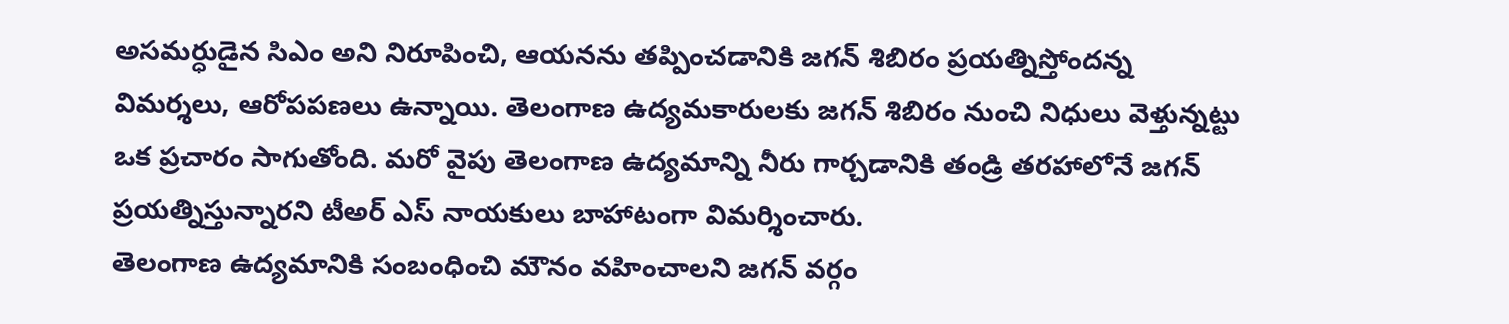అసమర్ధుడైన సిఎం అని నిరూపించి, ఆయనను తప్పించడానికి జగన్ శిబిరం ప్రయత్నిస్తోందన్న విమర్శలు, ఆరోపపణలు ఉన్నాయి. తెలంగాణ ఉద్యమకారులకు జగన్ శిబిరం నుంచి నిధులు వెళ్తున్నట్టు ఒక ప్రచారం సాగుతోంది. మరో వైపు తెలంగాణ ఉద్యమాన్ని నీరు గార్చడానికి తండ్రి తరహాలోనే జగన్ ప్రయత్నిస్తున్నారని టీఅర్ ఎస్ నాయకులు బాహాటంగా విమర్శించారు.
తెలంగాణ ఉద్యమానికి సంబంధించి మౌనం వహించాలని జగన్ వర్గం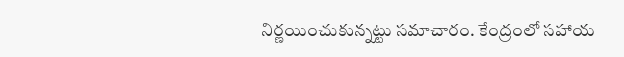నిర్ణయించుకున్నట్టు సమాచారం. కేంద్రంలో సహాయ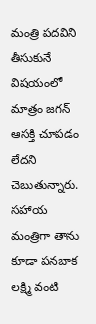మంత్రి పదవిని తీసుకునే విషయంలో మాత్రం జగన్ ఆసక్తి చూపడం లేదని చెబుతున్నారు. సహాయ మంత్రిగా తాను కూడా పనబాక లక్ష్మి వంటి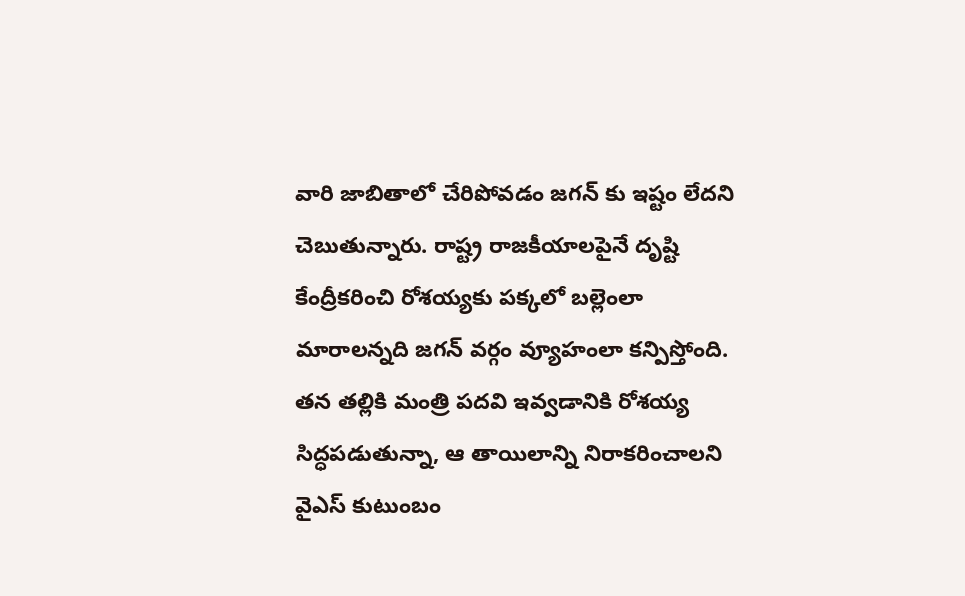వారి జాబితాలో చేరిపోవడం జగన్ కు ఇష్టం లేదని చెబుతున్నారు. రాష్ట్ర రాజకీయాలపైనే దృష్టి కేంద్రీకరించి రోశయ్యకు పక్కలో బల్లెంలా మారాలన్నది జగన్ వర్గం వ్యూహంలా కన్పిస్తోంది. తన తల్లికి మంత్రి పదవి ఇవ్వడానికి రోశయ్య సిద్ధపడుతున్నా, ఆ తాయిలాన్ని నిరాకరించాలని వైఎస్ కుటుంబం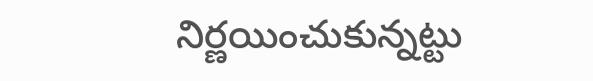నిర్ణయించుకున్నట్టు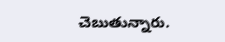చెబుతున్నారు.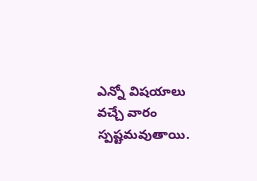ఎన్నో విషయాలు వచ్చే వారం స్పష్టమవుతాయి.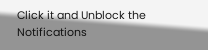Click it and Unblock the Notifications